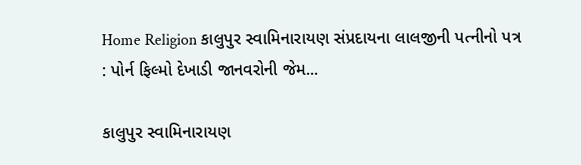Home Religion કાલુપુર સ્વામિનારાયણ સંપ્રદાયના લાલજીની પત્નીનો પત્ર : પોર્ન ફિલ્મો દેખાડી જાનવરોની જેમ...

કાલુપુર સ્વામિનારાયણ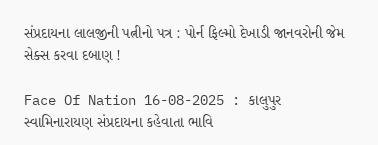સંપ્રદાયના લાલજીની પત્નીનો પત્ર : પોર્ન ફિલ્મો દેખાડી જાનવરોની જેમ સેક્સ કરવા દબાણ !

Face Of Nation 16-08-2025 : કાલુપુર સ્વામિનારાયણ સંપ્રદાયના કહેવાતા ભાવિ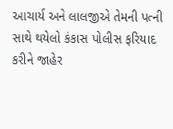આચાર્ય અને લાલજીએ તેમની પત્ની સાથે થયેલો કંકાસ પોલીસ ફરિયાદ કરીને જાહેર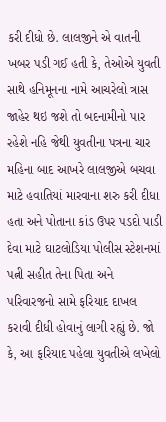કરી દીધો છે. લાલજીને એ વાતની ખબર પડી ગઈ હતી કે, તેઓએ યુવતી સાથે હનિમૂનના નામે આચરેલો ત્રાસ જાહેર થઇ જશે તો બદનામીનો પાર રહેશે નહિ જેથી યુવતીના પત્રના ચાર મહિના બાદ આખરે લાલજીએ બચવા માટે હવાતિયાં મારવાના શરુ કરી દીધા હતા અને પોતાના કાંડ ઉપર પડદો પાડી દેવા માટે ઘાટલોડિયા પોલીસ સ્ટેશનમાં પત્ની સહીત તેના પિતા અને પરિવારજનો સામે ફરિયાદ દાખલ કરાવી દીધી હોવાનું લાગી રહ્યું છે. જો કે, આ ફરિયાદ પહેલા યુવતીએ લખેલો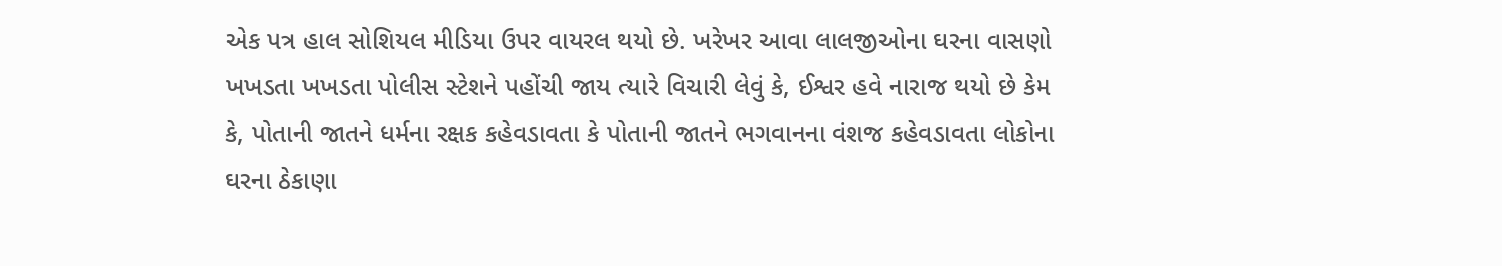એક પત્ર હાલ સોશિયલ મીડિયા ઉપર વાયરલ થયો છે. ખરેખર આવા લાલજીઓના ઘરના વાસણો ખખડતા ખખડતા પોલીસ સ્ટેશને પહોંચી જાય ત્યારે વિચારી લેવું કે, ઈશ્વર હવે નારાજ થયો છે કેમ કે, પોતાની જાતને ધર્મના રક્ષક કહેવડાવતા કે પોતાની જાતને ભગવાનના વંશજ કહેવડાવતા લોકોના ઘરના ઠેકાણા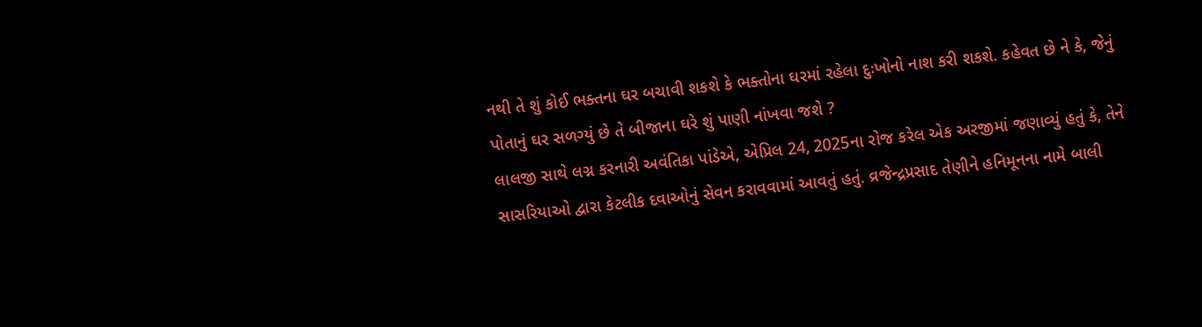નથી તે શું કોઈ ભક્તના ઘર બચાવી શકશે કે ભક્તોના ઘરમાં રહેલા દુઃખોનો નાશ કરી શકશે. કહેવત છે ને કે, જેનું પોતાનું ઘર સળગ્યું છે તે બીજાના ઘરે શું પાણી નાંખવા જશે ?
લાલજી સાથે લગ્ન કરનારી અવંતિકા પાંડેએ, એપ્રિલ 24, 2025ના રોજ કરેલ એક અરજીમાં જણાવ્યું હતું કે, તેને સાસરિયાઓ દ્વારા કેટલીક દવાઓનું સેવન કરાવવામાં આવતું હતું. વ્રજેન્દ્રપ્રસાદ તેણીને હનિમૂનના નામે બાલી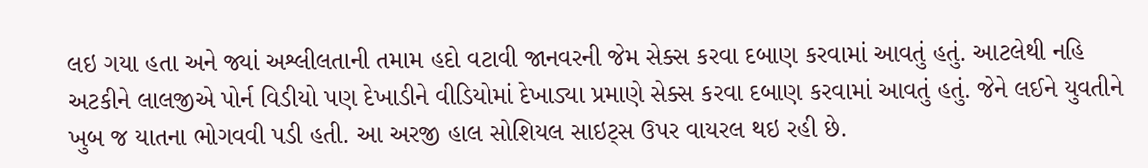લઇ ગયા હતા અને જ્યાં અશ્લીલતાની તમામ હદો વટાવી જાનવરની જેમ સેક્સ કરવા દબાણ કરવામાં આવતું હતું. આટલેથી નહિ અટકીને લાલજીએ પોર્ન વિડીયો પણ દેખાડીને વીડિયોમાં દેખાડ્યા પ્રમાણે સેક્સ કરવા દબાણ કરવામાં આવતું હતું. જેને લઈને યુવતીને ખુબ જ યાતના ભોગવવી પડી હતી. આ અરજી હાલ સોશિયલ સાઇટ્સ ઉપર વાયરલ થઇ રહી છે.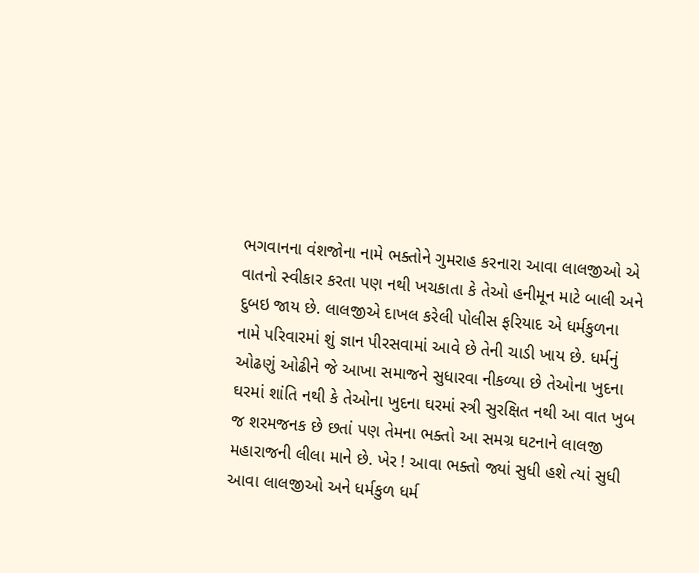ભગવાનના વંશજોના નામે ભક્તોને ગુમરાહ કરનારા આવા લાલજીઓ એ વાતનો સ્વીકાર કરતા પણ નથી ખચકાતા કે તેઓ હનીમૂન માટે બાલી અને દુબઇ જાય છે. લાલજીએ દાખલ કરેલી પોલીસ ફરિયાદ એ ધર્મકુળના નામે પરિવારમાં શું જ્ઞાન પીરસવામાં આવે છે તેની ચાડી ખાય છે. ધર્મનું ઓઢણું ઓઢીને જે આખા સમાજને સુધારવા નીકળ્યા છે તેઓના ખુદના ઘરમાં શાંતિ નથી કે તેઓના ખુદના ઘરમાં સ્ત્રી સુરક્ષિત નથી આ વાત ખુબ જ શરમજનક છે છતાં પણ તેમના ભક્તો આ સમગ્ર ઘટનાને લાલજી મહારાજની લીલા માને છે. ખેર ! આવા ભક્તો જ્યાં સુધી હશે ત્યાં સુધી આવા લાલજીઓ અને ધર્મકુળ ધર્મ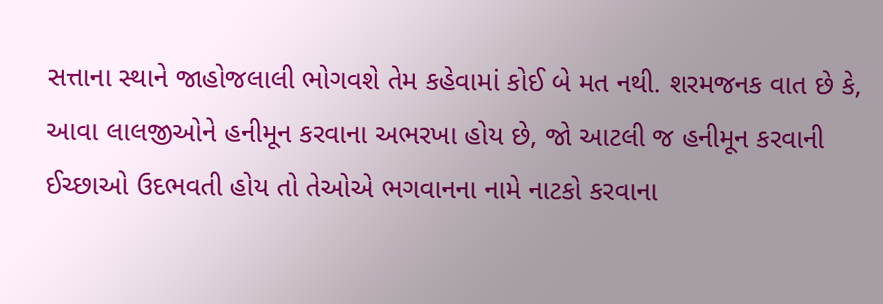સત્તાના સ્થાને જાહોજલાલી ભોગવશે તેમ કહેવામાં કોઈ બે મત નથી. શરમજનક વાત છે કે, આવા લાલજીઓને હનીમૂન કરવાના અભરખા હોય છે, જો આટલી જ હનીમૂન કરવાની ઈચ્છાઓ ઉદભવતી હોય તો તેઓએ ભગવાનના નામે નાટકો કરવાના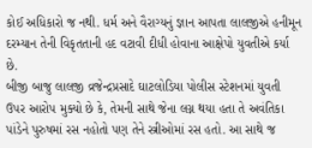કોઈ અધિકારો જ નથી. ધર્મ અને વૈરાગ્યનું જ્ઞાન આપતા લાલજીએ હનીમૂન દરમ્યાન તેની વિકૃતતાની હદ વટાવી દીધી હોવાના આક્ષેપો યુવતીએ કર્યા છે.
બીજી બાજુ લાલજી વ્રજેન્દ્રપ્રસાદે ઘાટલોડિયા પોલીસ સ્ટેશનમાં યુવતી ઉપર આરોપ મુક્યો છે કે, તેમની સાથે જેના લગ્ન થયા હતા તે અવંતિકા પાંડેને પુરુષમાં રસ નહોતો પણ તેને સ્ત્રીઓમાં રસ હતો. આ સાથે જ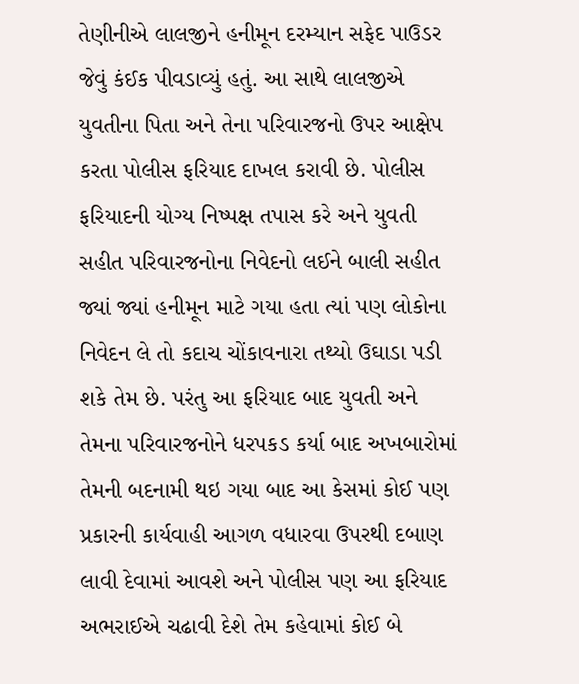તેણીનીએ લાલજીને હનીમૂન દરમ્યાન સફેદ પાઉડર જેવું કંઈક પીવડાવ્યું હતું. આ સાથે લાલજીએ યુવતીના પિતા અને તેના પરિવારજનો ઉપર આક્ષેપ કરતા પોલીસ ફરિયાદ દાખલ કરાવી છે. પોલીસ ફરિયાદની યોગ્ય નિષ્પક્ષ તપાસ કરે અને યુવતી સહીત પરિવારજનોના નિવેદનો લઈને બાલી સહીત જ્યાં જ્યાં હનીમૂન માટે ગયા હતા ત્યાં પણ લોકોના નિવેદન લે તો કદાચ ચોંકાવનારા તથ્યો ઉઘાડા પડી શકે તેમ છે. પરંતુ આ ફરિયાદ બાદ યુવતી અને તેમના પરિવારજનોને ધરપકડ કર્યા બાદ અખબારોમાં તેમની બદનામી થઇ ગયા બાદ આ કેસમાં કોઈ પણ પ્રકારની કાર્યવાહી આગળ વધારવા ઉપરથી દબાણ લાવી દેવામાં આવશે અને પોલીસ પણ આ ફરિયાદ અભરાઈએ ચઢાવી દેશે તેમ કહેવામાં કોઈ બે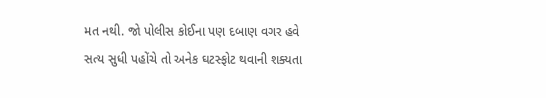મત નથી. જો પોલીસ કોઈના પણ દબાણ વગર હવે સત્ય સુધી પહોંચે તો અનેક ઘટસ્ફોટ થવાની શક્યતા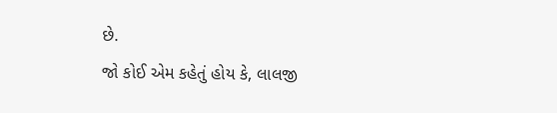છે.
જો કોઈ એમ કહેતું હોય કે, લાલજી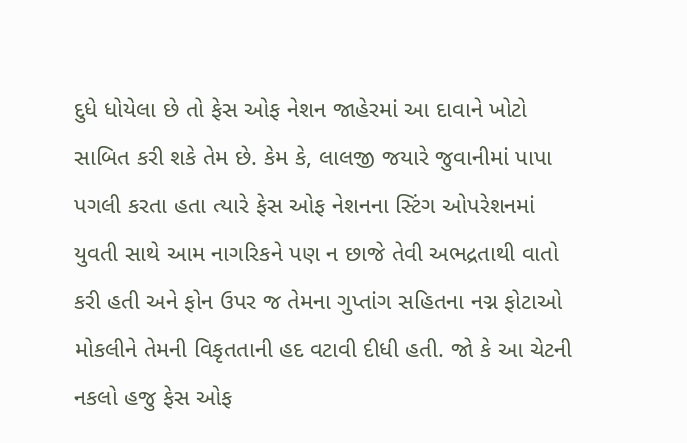દુધે ધોયેલા છે તો ફેસ ઓફ નેશન જાહેરમાં આ દાવાને ખોટો સાબિત કરી શકે તેમ છે. કેમ કે, લાલજી જયારે જુવાનીમાં પાપા પગલી કરતા હતા ત્યારે ફેસ ઓફ નેશનના સ્ટિંગ ઓપરેશનમાં યુવતી સાથે આમ નાગરિકને પણ ન છાજે તેવી અભદ્રતાથી વાતો કરી હતી અને ફોન ઉપર જ તેમના ગુપ્તાંગ સહિતના નગ્ન ફોટાઓ મોકલીને તેમની વિકૃતતાની હદ વટાવી દીધી હતી. જો કે આ ચેટની નકલો હજુ ફેસ ઓફ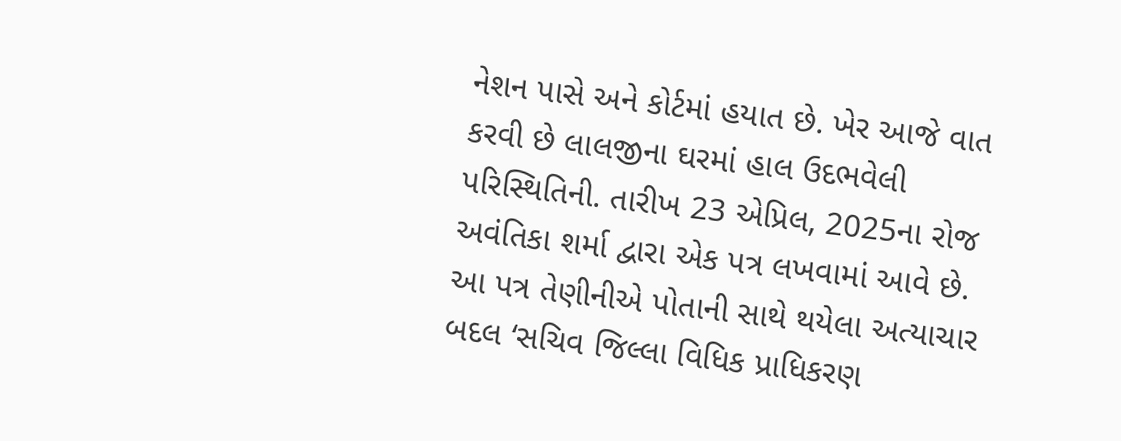નેશન પાસે અને કોર્ટમાં હયાત છે. ખેર આજે વાત કરવી છે લાલજીના ઘરમાં હાલ ઉદભવેલી પરિસ્થિતિની. તારીખ 23 એપ્રિલ, 2025ના રોજ અવંતિકા શર્મા દ્વારા એક પત્ર લખવામાં આવે છે. આ પત્ર તેણીનીએ પોતાની સાથે થયેલા અત્યાચાર બદલ ‘સચિવ જિલ્લા વિધિક પ્રાધિકરણ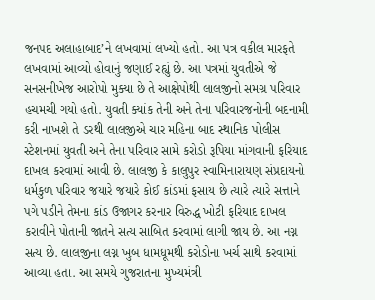જનપદ અલાહાબાદ’ને લખવામાં લખ્યો હતો. આ પત્ર વકીલ મારફતે લખવામાં આવ્યો હોવાનું જણાઈ રહ્યું છે. આ પત્રમાં યુવતીએ જે સનસનીખેજ આરોપો મુક્યા છે તે આક્ષેપોથી લાલજીનો સમગ્ર પરિવાર હચમચી ગયો હતો. યુવતી ક્યાંક તેની અને તેના પરિવારજનોની બદનામી કરી નાખશે તે ડરથી લાલજીએ ચાર મહિના બાદ સ્થાનિક પોલીસ સ્ટેશનમાં યુવતી અને તેના પરિવાર સામે કરોડો રૂપિયા માંગવાની ફરિયાદ દાખલ કરવામાં આવી છે. લાલજી કે કાલુપુર સ્વામિનારાયણ સંપ્રદાયનો ધર્મકુળ પરિવાર જયારે જયારે કોઈ કાંડમાં ફસાય છે ત્યારે ત્યારે સત્તાને પગે પડીને તેમના કાંડ ઉજાગર કરનાર વિરુદ્ધ ખોટી ફરિયાદ દાખલ કરાવીને પોતાની જાતને સત્ય સાબિત કરવામાં લાગી જાય છે. આ નગ્ન સત્ય છે. લાલજીના લગ્ન ખુબ ધામધૂમથી કરોડોના ખર્ચ સાથે કરવામાં આવ્યા હતા. આ સમયે ગુજરાતના મુખ્યમંત્રી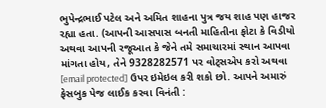ભુપેન્દ્રભાઈ પટેલ અને અમિત શાહના પુત્ર જય શાહ પણ હાજર રહ્યા હતા. (આપની આસપાસ બનતી માહિતીના ફોટા કે વિડીયો અથવા આપની રજૂઆત કે જેને તમે સમાચારમાં સ્થાન આપવા માંગતા હોય, તેને 9328282571 પર વોટ્સએપ કરો અથવા [email protected] ઉપર ઇમેઇલ કરી શકો છો. આપને અમારું ફેસબુક પેજ લાઈક કરવા વિનંતી :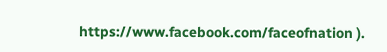https://www.facebook.com/faceofnation ).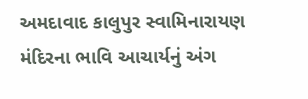અમદાવાદ કાલુપુર સ્વામિનારાયણ મંદિરના ભાવિ આચાર્યનું અંગ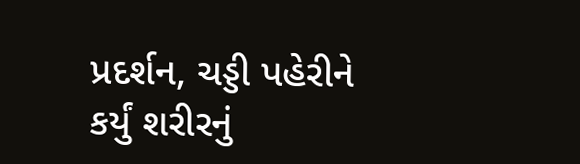પ્રદર્શન, ચડ્ડી પહેરીને કર્યું શરીરનું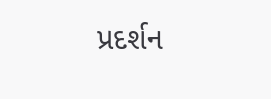પ્રદર્શન